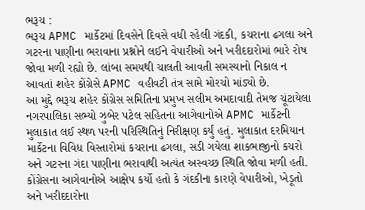ભરૂચ :
ભરૂચ APMC માર્કેટમાં દિવસેને દિવસે વધી રહેલી ગંદકી, કચરાના ઢગલા અને ગટરના પાણીના ભરાવાના પ્રશ્નોને લઈને વેપારીઓ અને ખરીદદારોમાં ભારે રોષ જોવા મળી રહ્યો છે. લાંબા સમયથી ચાલતી આવતી સમસ્યાનો નિકાલ ન આવતાં શહેર કોંગ્રેસે APMC વહીવટી તંત્ર સામે મોરચો માંડ્યો છે.
આ મુદ્દે ભરૂચ શહેર કોંગ્રેસ સમિતિના પ્રમુખ સલીમ અમદાવાદી તેમજ ચૂંટાયેલા નગરપાલિકા સભ્યો ઝુબેર પટેલ સહિતના આગેવાનોએ APMC માર્કેટની મુલાકાત લઈ સ્થળ પરની પરિસ્થિતિનું નિરીક્ષણ કર્યું હતું. મુલાકાત દરમિયાન માર્કેટના વિવિધ વિસ્તારોમાં કચરાના ઢગલા, સડી ગયેલા શાકભાજીનો કચરો અને ગટરના ગંદા પાણીના ભરાવાથી અત્યંત અસ્વચ્છ સ્થિતિ જોવા મળી હતી.
કોંગ્રેસના આગેવાનોએ આક્ષેપ કર્યો હતો કે ગંદકીના કારણે વેપારીઓ, ખેડૂતો અને ખરીદદારોના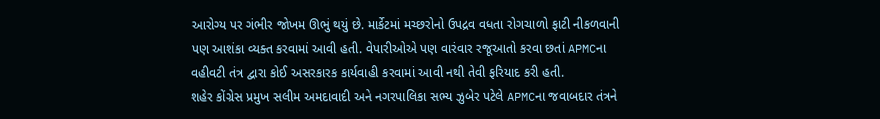આરોગ્ય પર ગંભીર જોખમ ઊભું થયું છે. માર્કેટમાં મચ્છરોનો ઉપદ્રવ વધતા રોગચાળો ફાટી નીકળવાની પણ આશંકા વ્યક્ત કરવામાં આવી હતી. વેપારીઓએ પણ વારંવાર રજૂઆતો કરવા છતાં APMCના વહીવટી તંત્ર દ્વારા કોઈ અસરકારક કાર્યવાહી કરવામાં આવી નથી તેવી ફરિયાદ કરી હતી.
શહેર કોંગ્રેસ પ્રમુખ સલીમ અમદાવાદી અને નગરપાલિકા સભ્ય ઝુબેર પટેલે APMCના જવાબદાર તંત્રને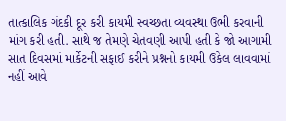તાત્કાલિક ગંદકી દૂર કરી કાયમી સ્વચ્છતા વ્યવસ્થા ઉભી કરવાની માંગ કરી હતી. સાથે જ તેમણે ચેતવણી આપી હતી કે જો આગામી સાત દિવસમાં માર્કેટની સફાઈ કરીને પ્રશ્નનો કાયમી ઉકેલ લાવવામાં નહીં આવે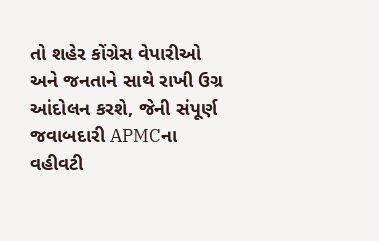તો શહેર કોંગ્રેસ વેપારીઓ અને જનતાને સાથે રાખી ઉગ્ર આંદોલન કરશે, જેની સંપૂર્ણ જવાબદારી APMCના વહીવટી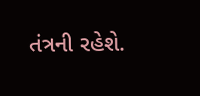તંત્રની રહેશે.